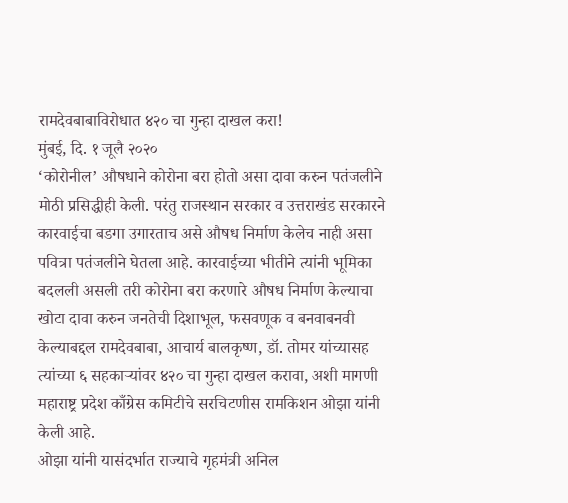रामदेवबाबाविरोधात ४२० चा गुन्हा दाखल करा!
मुंबई, दि. १ जूलै २०२०
‘कोरोनील’ औषधाने कोरोना बरा होतो असा दावा करुन पतंजलीने मोठी प्रसिद्धीही केली. परंतु राजस्थान सरकार व उत्तराखंड सरकारने कारवाईचा बडगा उगारताच असे औषध निर्माण केलेच नाही असा पवित्रा पतंजलीने घेतला आहे. कारवाईच्या भीतीने त्यांनी भूमिका बदलली असली तरी कोरोना बरा करणारे औषध निर्माण केल्याचा खोटा दावा करुन जनतेची दिशाभूल, फसवणूक व बनवाबनवी केल्याबद्दल रामदेवबाबा, आचार्य बालकृष्ण, डॉ. तोमर यांच्यासह त्यांच्या ६ सहकाऱ्यांवर ४२० चा गुन्हा दाखल करावा, अशी मागणी महाराष्ट्र प्रदेश काँग्रेस कमिटीचे सरचिटणीस रामकिशन ओझा यांनी केली आहे.
ओझा यांनी यासंदर्भात राज्याचे गृहमंत्री अनिल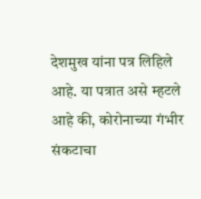देशमुख यांना पत्र लिहिले आहे. या पत्रात असे म्हटले आहे की, कोरोनाच्या गंभीर संकटाचा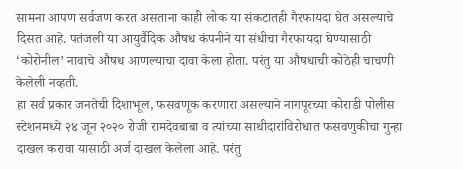सामना आपण सर्वजण करत असताना काही लोक या संकटातही गैरफायदा घेत असल्याचे दिसत आहे. पतंजली या आयुर्वैदिक औषध कंपनीने या संधीचा गैरफायदा घेण्यासाठी ‘कोरोनील’ नावाचे औषध आणल्याचा दावा केला होता. परंतु या औषधाची कोठेही चाचणी केलेली नव्हती.
हा सर्व प्रकार जनतेची दिशाभूल, फसवणूक करणारा असल्याने नागपूरच्या कोराडी पोलीस स्टेशनमध्ये २४ जून २०२० रोजी रामदेवबाबा व त्यांच्या साथीदारांविरोधात फसवणुकीचा गुन्हा दाखल करावा यासाठी अर्ज दाखल केलेला आहे. परंतु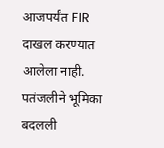आजपर्यंत FIR दाखल करण्यात आलेला नाही. पतंजलीने भूमिका बदलली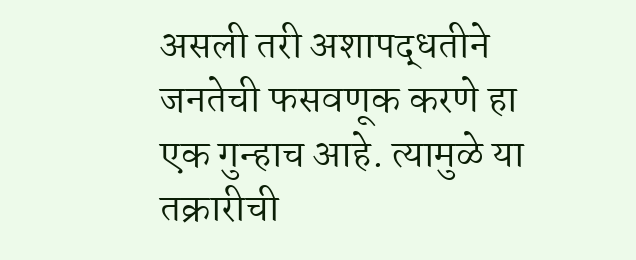असली तरी अशापद्धतीने जनतेची फसवणूक करणे हा एक गुन्हाच आहे. त्यामुळे या तक्रारीची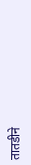तातडीने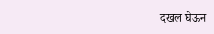दखल घेऊन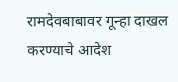रामदेवबाबावर गून्हा दाखल करण्याचे आदेश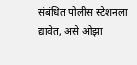संबंधित पोलीस स्टेशनला द्यावेत, असे ओझा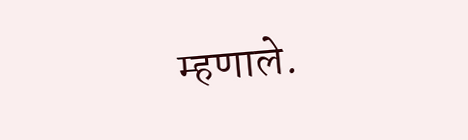म्हणाले.